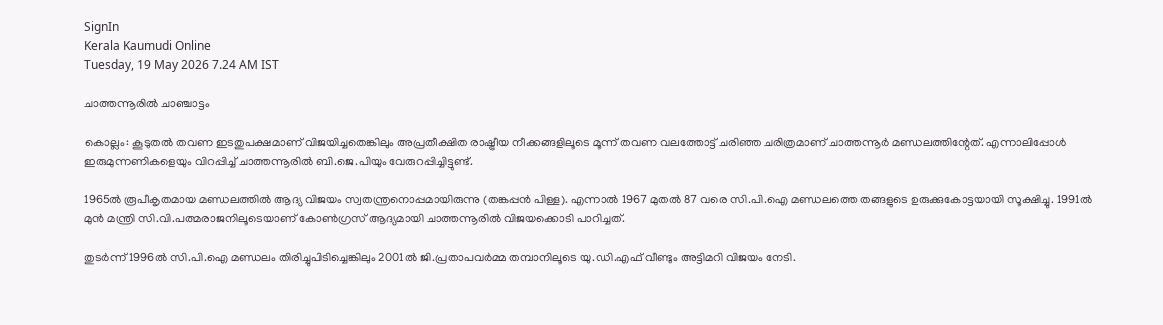SignIn
Kerala Kaumudi Online
Tuesday, 19 May 2026 7.24 AM IST

ചാത്തന്നൂരിൽ ചാഞ്ചാട്ടം

കൊല്ലം: കൂടുതൽ തവണ ഇടതുപക്ഷമാണ് വിജയിച്ചതെങ്കിലും അപ്രതീക്ഷിത രാഷ്ട്രീയ നീക്കങ്ങളിലൂടെ മൂന്ന് തവണ വലത്തോട്ട് ചരിഞ്ഞ ചരിത്രമാണ് ചാത്തന്നൂർ മണ്ഡലത്തിന്റേത്. എന്നാലിപ്പോൾ ഇരുമുന്നണികളെയും വിറപ്പിച്ച് ചാത്തന്നൂരിൽ ബി.ജെ.പിയും വേരുറപ്പിച്ചിട്ടുണ്ട്.

1965ൽ രൂപീകൃതമായ മണ്ഡലത്തിൽ ആദ്യ വിജയം സ്വതന്ത്രനൊപ്പമായിരുന്നു (തങ്കപ്പൻ പിള്ള). എന്നാൽ 1967 മുതൽ 87 വരെ സി.പി.ഐ മണ്ഡലത്തെ തങ്ങളുടെ ഉരുക്കുകോട്ടയായി സൂക്ഷിച്ചു. 1991ൽ മുൻ മന്ത്രി സി.വി.പത്മരാജനിലൂടെയാണ് കോൺഗ്രസ് ആദ്യമായി ചാത്തന്നൂരിൽ വിജയക്കൊടി പാറിച്ചത്.

തുടർന്ന് 1996ൽ സി.പി.ഐ മണ്ഡലം തിരിച്ചുപിടിച്ചെങ്കിലും 2001ൽ ജി.പ്രതാപവർമ്മ തമ്പാനിലൂടെ യു.ഡി.എഫ് വീണ്ടും അട്ടിമറി വിജയം നേടി.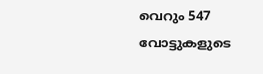വെറും 547 വോട്ടുകളുടെ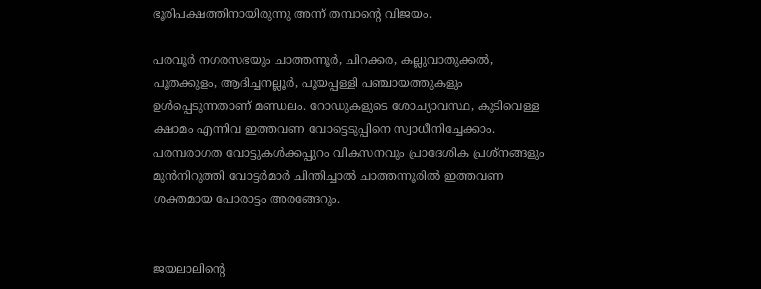ഭൂരിപക്ഷത്തിനായിരുന്നു അന്ന് തമ്പാന്റെ വിജയം.

പരവൂർ നഗരസഭയും ചാത്തന്നൂർ, ചിറക്കര, കല്ലുവാതുക്കൽ, പൂതക്കുളം, ആദിച്ചനല്ലൂർ, പൂയപ്പള്ളി പഞ്ചായത്തുകളും ഉൾപ്പെടുന്നതാണ് മണ്ഡലം. റോഡുകളുടെ ശോച്യാവസ്ഥ, കുടിവെള്ള ക്ഷാമം എന്നിവ ഇത്തവണ വോട്ടെടുപ്പിനെ സ്വാധീനിച്ചേക്കാം. പരമ്പരാഗത വോട്ടുകൾക്കപ്പുറം വികസനവും പ്രാദേശിക പ്രശ്നങ്ങളും മുൻനിറുത്തി വോട്ടർമാർ ചിന്തിച്ചാൽ ചാത്തന്നൂരിൽ ഇത്തവണ ശക്തമായ പോരാട്ടം അരങ്ങേറും.


ജയലാലിന്റെ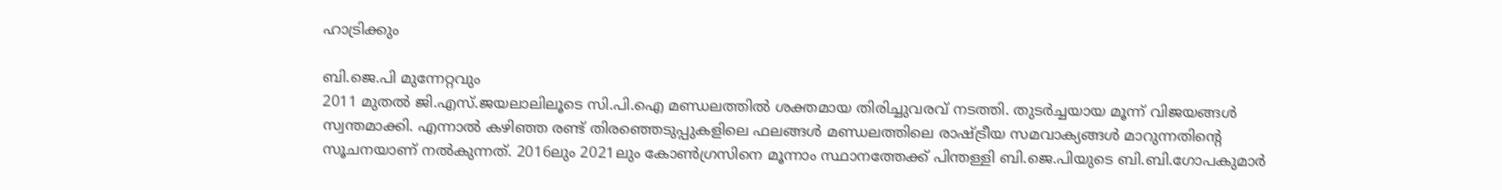ഹാട്രിക്കും

ബി.ജെ.പി മുന്നേറ്റവും
2011 മുതൽ ജി.എസ്.ജയലാലിലൂടെ സി.പി.ഐ മണ്ഡലത്തിൽ ശക്തമായ തിരിച്ചുവരവ് നടത്തി. തുടർച്ചയായ മൂന്ന് വിജയങ്ങൾ സ്വന്തമാക്കി. എന്നാൽ കഴിഞ്ഞ രണ്ട് തിരഞ്ഞെടുപ്പുകളിലെ ഫലങ്ങൾ മണ്ഡലത്തിലെ രാഷ്ട്രീയ സമവാക്യങ്ങൾ മാറുന്നതിന്റെ സൂചനയാണ് നൽകുന്നത്. 2016ലും 2021ലും കോൺഗ്രസിനെ മൂന്നാം സ്ഥാനത്തേക്ക് പിന്തള്ളി ബി.ജെ.പിയുടെ ബി.ബി.ഗോപകുമാർ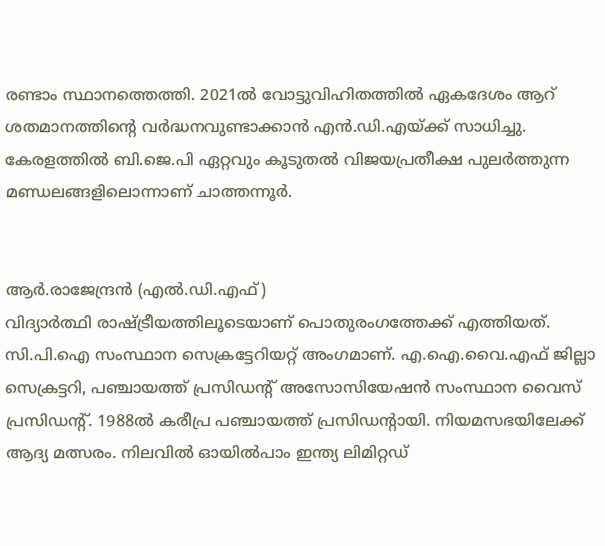രണ്ടാം സ്ഥാനത്തെത്തി. 2021ൽ വോട്ടുവിഹിതത്തിൽ ഏകദേശം ആറ് ശതമാനത്തിന്റെ വർദ്ധനവുണ്ടാക്കാൻ എൻ.ഡി.എയ്ക്ക് സാധിച്ചു. കേരളത്തിൽ ബി.ജെ.പി ഏറ്റവും കൂടുതൽ വിജയപ്രതീക്ഷ പുലർത്തുന്ന മണ്ഡലങ്ങളിലൊന്നാണ് ചാത്തന്നൂർ.


ആർ.രാജേന്ദ്രൻ (എൽ.ഡി.എഫ്)
വിദ്യാർത്ഥി രാഷ്ട്രീയത്തിലൂടെയാണ് പൊതുരംഗത്തേക്ക് എത്തിയത്. സി.പി.ഐ സംസ്ഥാന സെക്രട്ടേറിയറ്റ് അംഗമാണ്. എ.ഐ.വൈ.എഫ് ജില്ലാ സെക്രട്ടറി, പഞ്ചായത്ത് പ്രസിഡന്റ് അസോസിയേഷൻ സംസ്ഥാന വൈസ് പ്രസിഡന്റ്. 1988ൽ കരീപ്ര പഞ്ചായത്ത് പ്രസിഡന്റായി. നിയമസഭയിലേക്ക് ആദ്യ മത്സരം. നിലവിൽ ഓയിൽപാം ഇന്ത്യ ലിമിറ്റഡ്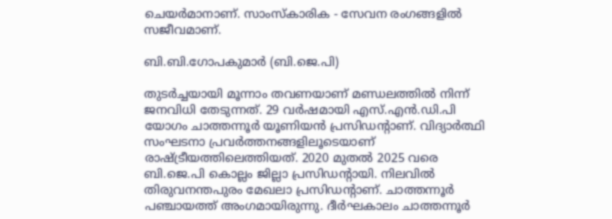ചെയർമാനാണ്. സാംസ്കാരിക - സേവന രംഗങ്ങളിൽ സജീവമാണ്.

ബി.ബി.ഗോപകുമാർ (ബി.ജെ.പി)

തുടർച്ചയായി മൂന്നാം തവണയാണ് മണ്ഡലത്തിൽ നിന്ന് ജനവിധി തേടുന്നത്. 29 വർഷമായി എസ്.എൻ.ഡി.പി യോഗം ചാത്തന്നൂർ യൂണിയൻ പ്രസിഡന്റാണ്. വിദ്യാർത്ഥി സംഘടനാ പ്രവർത്തനങ്ങളിലൂടെയാണ് രാഷ്ട്രീയത്തിലെത്തിയത്. 2020 മുതൽ 2025 വരെ ബി.ജെ.പി കൊല്ലം ജില്ലാ പ്രസിഡന്റായി. നിലവിൽ തിരുവനന്തപുരം മേഖലാ പ്രസിഡന്റാണ്. ചാത്തന്നൂർ പഞ്ചായത്ത് അംഗമായിരുന്നു. ദീർഘകാലം ചാത്തന്നൂർ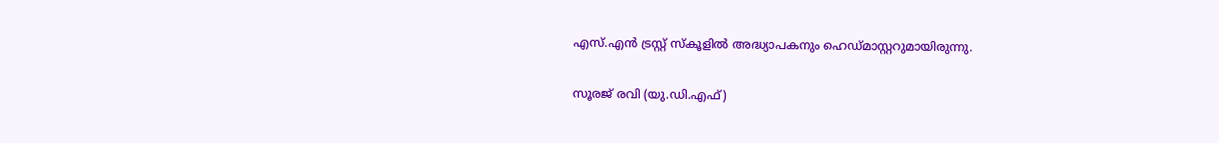എസ്.എൻ ട്രസ്റ്റ് സ്കൂളിൽ അദ്ധ്യാപകനും ഹെഡ്മാസ്റ്ററുമായിരുന്നു.

സൂരജ് രവി (യു.ഡി.എഫ്)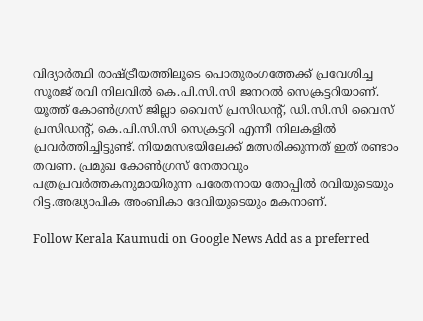വിദ്യാർത്ഥി രാഷ്ട്രീയത്തിലൂടെ പൊതുരംഗത്തേക്ക് പ്രവേശിച്ച സൂരജ് രവി നിലവിൽ കെ.പി.സി.സി ജനറൽ സെക്രട്ടറിയാണ്. യൂത്ത് കോൺഗ്രസ് ജില്ലാ വൈസ് പ്രസിഡന്റ്, ഡി.സി.സി വൈസ് പ്രസിഡന്റ്, കെ.പി.സി.സി സെക്രട്ടറി എന്നീ നിലകളിൽ പ്രവർത്തിച്ചിട്ടുണ്ട്. നിയമസഭയിലേക്ക് മത്സരിക്കുന്നത് ഇത് രണ്ടാം തവണ. പ്രമുഖ കോൺഗ്രസ് നേതാവും പത്രപ്രവർത്തകനുമായിരുന്ന പരേതനായ തോപ്പിൽ രവിയുടെയും റിട്ട.അദ്ധ്യാപിക അംബികാ ദേവിയുടെയും മകനാണ്.

Follow Kerala Kaumudi on Google News Add as a preferred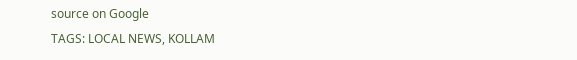source on Google
TAGS: LOCAL NEWS, KOLLAM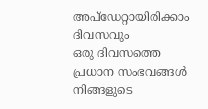അപ്ഡേറ്റായിരിക്കാം ദിവസവും
ഒരു ദിവസത്തെ പ്രധാന സംഭവങ്ങൾ നിങ്ങളുടെ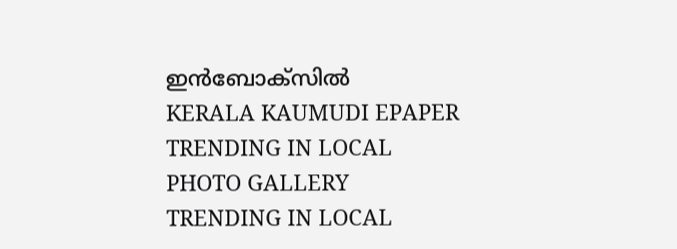ഇൻബോക്സിൽ
KERALA KAUMUDI EPAPER
TRENDING IN LOCAL
PHOTO GALLERY
TRENDING IN LOCAL